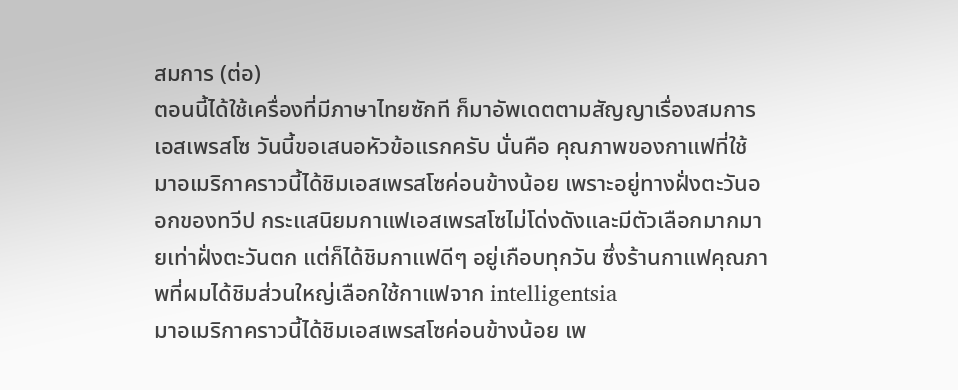สมการ (ต่อ)
ตอนนี้ได้ใช้เครื่องที่มีภาษาไทยซักที ก็มาอัพเดตตามสัญญาเรื่องสมการเอสเพรสโซ วันนี้ขอเสนอหัวข้อแรกครับ นั่นคือ คุณภาพของกาแฟที่ใช้
มาอเมริกาคราวนี้ได้ชิมเอสเพรสโซค่อนข้างน้อย เพราะอยู่ทางฝั่งตะวันออกของทวีป กระแสนิยมกาแฟเอสเพรสโซไม่โด่งดังและมีตัวเลือกมากมายเท่าฝั่งตะวันตก แต่ก็ได้ชิมกาแฟดีๆ อยู่เกือบทุกวัน ซึ่งร้านกาแฟคุณภาพที่ผมได้ชิมส่วนใหญ่เลือกใช้กาแฟจาก intelligentsia
มาอเมริกาคราวนี้ได้ชิมเอสเพรสโซค่อนข้างน้อย เพ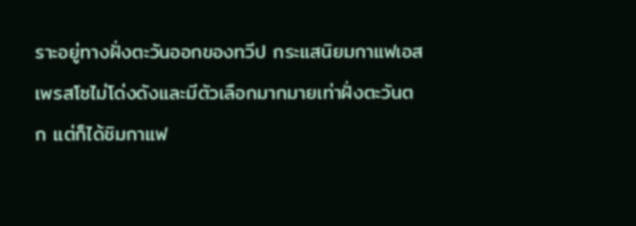ราะอยู่ทางฝั่งตะวันออกของทวีป กระแสนิยมกาแฟเอสเพรสโซไม่โด่งดังและมีตัวเลือกมากมายเท่าฝั่งตะวันตก แต่ก็ได้ชิมกาแฟ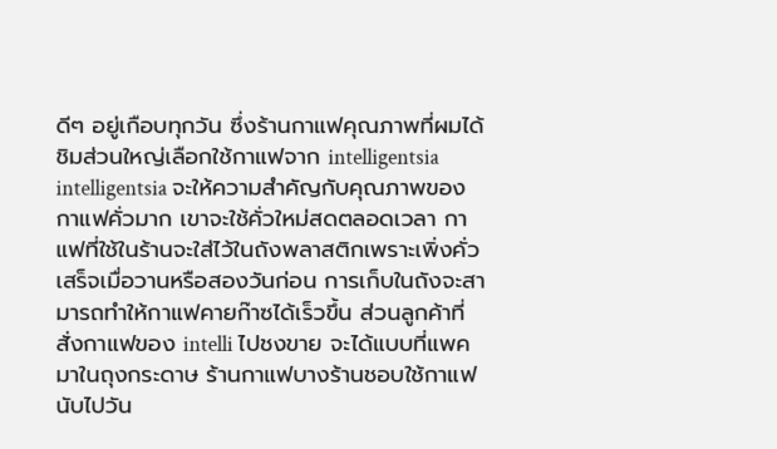ดีๆ อยู่เกือบทุกวัน ซึ่งร้านกาแฟคุณภาพที่ผมได้ชิมส่วนใหญ่เลือกใช้กาแฟจาก intelligentsia
intelligentsia จะให้ความสำคัญกับคุณภาพของกาแฟคั่วมาก เขาจะใช้คั่วใหม่สดตลอดเวลา กาแฟที่ใช้ในร้านจะใส่ไว้ในถังพลาสติกเพราะเพิ่งคั่วเสร็จเมื่อวานหรือสองวันก่อน การเก็บในถังจะสามารถทำให้กาแฟคายก๊าซได้เร็วขึ้น ส่วนลูกค้าที่สั่งกาแฟของ intelli ไปชงขาย จะได้แบบที่แพคมาในถุงกระดาษ ร้านกาแฟบางร้านชอบใช้กาแฟนับไปวัน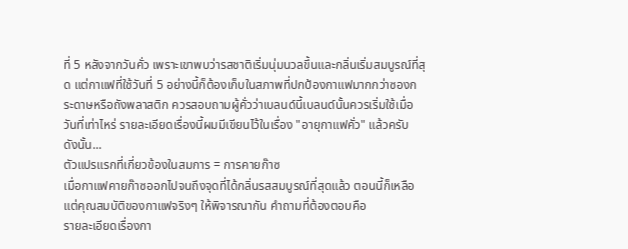ที่ 5 หลังจากวันคั่ว เพราะเขาพบว่ารสชาติเริ่มนุ่มนวลขึ้นและกลิ่นเริ่มสมบูรณ์ที่สุด แต่กาแฟที่ใช้วันที่ 5 อย่างนี้ก็ต้องเก็บในสภาพที่ปกป้องกาแฟมากกว่าซองกระดาษหรือถังพลาสติก ควรสอบถามผู้คั่วว่าเบลนด์นี้เบลนด์นั้นควรเริ่มใช้เมื่อวันที่เท่าไหร่ รายละเอียดเรื่องนี้ผมมีเขียนไว้ในเรื่อง "อายุกาแฟคั่ว" แล้วครับ
ดังนั้น...
ตัวแปรแรกที่เกี่ยวข้องในสมการ = การคายก๊าซ
เมื่อกาแฟคายก๊าซออกไปจนถึงจุดที่ได้กลิ่นรสสมบูรณ์ที่สุดแล้ว ตอนนี้ก็เหลือแต่คุณสมบัติของกาแฟจริงๆ ให้พิจารณากัน คำถามที่ต้องตอบคือ
รายละเอียดเรื่องกา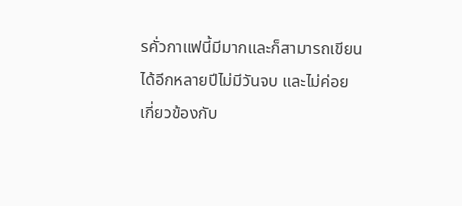รคั่วกาแฟนี้มีมากและก็สามารถเขียนได้อีกหลายปีไม่มีวันจบ และไม่ค่อยเกี่ยวข้องกับ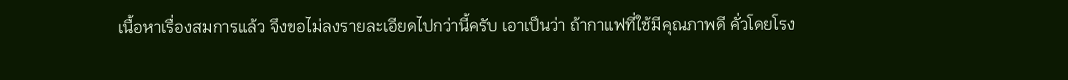เนื้อหาเรื่องสมการแล้ว จึงขอไม่ลงรายละเอียดไปกว่านี้ครับ เอาเป็นว่า ถ้ากาแฟที่ใช้มีคุณภาพดี คั่วโดยโรง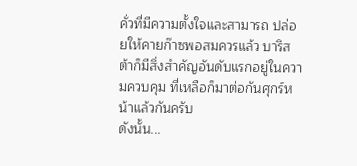คั่วที่มีความตั้งใจและสามารถ ปล่อยให้คายก๊าซพอสมควรแล้ว บาริสต้าก็มีสิ่งสำคัญอันดับแรกอยู่ในความควบคุม ที่เหลือก็มาต่อกันศุกร์หน้าแล้วกันครับ
ดังนั้น...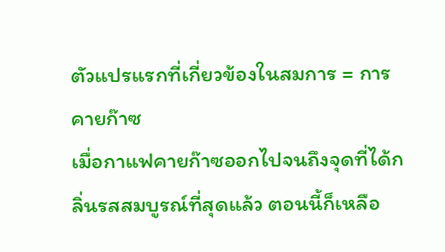ตัวแปรแรกที่เกี่ยวข้องในสมการ = การคายก๊าซ
เมื่อกาแฟคายก๊าซออกไปจนถึงจุดที่ได้กลิ่นรสสมบูรณ์ที่สุดแล้ว ตอนนี้ก็เหลือ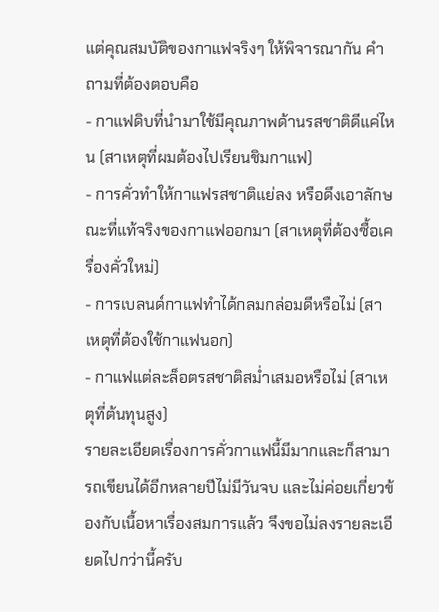แต่คุณสมบัติของกาแฟจริงๆ ให้พิจารณากัน คำถามที่ต้องตอบคือ
- กาแฟดิบที่นำมาใช้มีคุณภาพด้านรสชาติดีแค่ไหน (สาเหตุที่ผมต้องไปเรียนชิมกาแฟ)
- การคั่วทำให้กาแฟรสชาติแย่ลง หรือดึงเอาลักษณะที่แท้จริงของกาแฟออกมา (สาเหตุที่ต้องซื้อเครื่องคั่วใหม่)
- การเบลนด์กาแฟทำได้กลมกล่อมดีหรือไม่ (สาเหตุที่ต้องใช้กาแฟนอก)
- กาแฟแต่ละล็อตรสชาติสม่ำเสมอหรือไม่ (สาเหตุที่ต้นทุนสูง)
รายละเอียดเรื่องการคั่วกาแฟนี้มีมากและก็สามารถเขียนได้อีกหลายปีไม่มีวันจบ และไม่ค่อยเกี่ยวข้องกับเนื้อหาเรื่องสมการแล้ว จึงขอไม่ลงรายละเอียดไปกว่านี้ครับ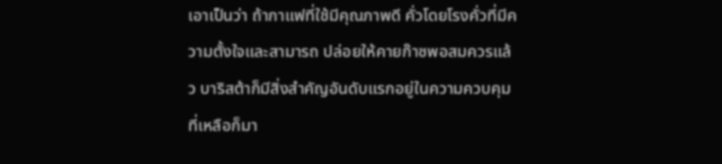เอาเป็นว่า ถ้ากาแฟที่ใช้มีคุณภาพดี คั่วโดยโรงคั่วที่มีความตั้งใจและสามารถ ปล่อยให้คายก๊าซพอสมควรแล้ว บาริสต้าก็มีสิ่งสำคัญอันดับแรกอยู่ในความควบคุม ที่เหลือก็มา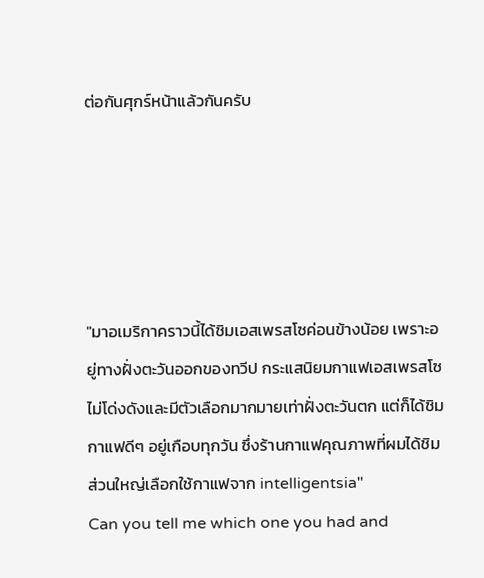ต่อกันศุกร์หน้าแล้วกันครับ





"มาอเมริกาคราวนี้ได้ชิมเอสเพรสโซค่อนข้างน้อย เพราะอยู่ทางฝั่งตะวันออกของทวีป กระแสนิยมกาแฟเอสเพรสโซไม่โด่งดังและมีตัวเลือกมากมายเท่าฝั่งตะวันตก แต่ก็ได้ชิมกาแฟดีๆ อยู่เกือบทุกวัน ซึ่งร้านกาแฟคุณภาพที่ผมได้ชิมส่วนใหญ่เลือกใช้กาแฟจาก intelligentsia"
Can you tell me which one you had and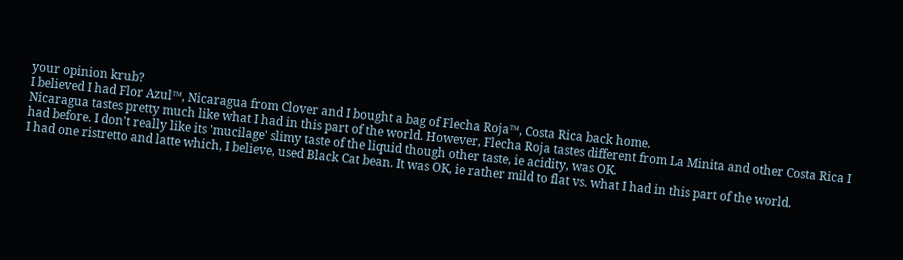your opinion krub?
I believed I had Flor Azul™, Nicaragua from Clover and I bought a bag of Flecha Roja™, Costa Rica back home.
Nicaragua tastes pretty much like what I had in this part of the world. However, Flecha Roja tastes different from La Minita and other Costa Rica I had before. I don't really like its 'mucilage' slimy taste of the liquid though other taste, ie acidity, was OK.
I had one ristretto and latte which, I believe, used Black Cat bean. It was OK, ie rather mild to flat vs. what I had in this part of the world.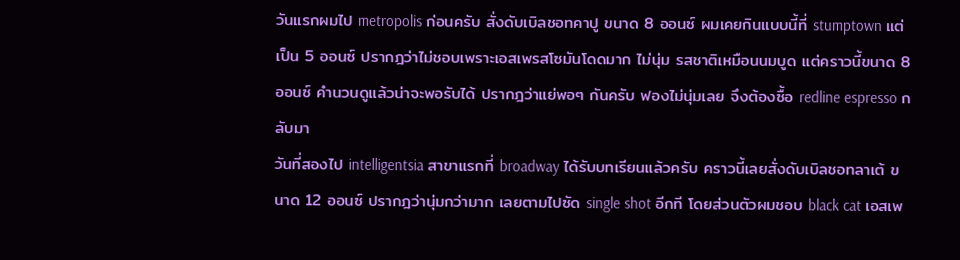วันแรกผมไป metropolis ก่อนครับ สั่งดับเบิลชอทคาปู ขนาด 8 ออนซ์ ผมเคยกินแบบนี้ที่ stumptown แต่เป็น 5 ออนซ์ ปรากฎว่าไม่ชอบเพราะเอสเพรสโซมันโดดมาก ไม่นุ่ม รสชาติเหมือนนมบูด แต่คราวนี้ขนาด 8 ออนซ์ คำนวนดูแล้วน่าจะพอรับได้ ปรากฎว่าแย่พอๆ กันครับ ฟองไม่นุ่มเลย จึงต้องซื้อ redline espresso กลับมา
วันที่สองไป intelligentsia สาขาแรกที่ broadway ได้รับบทเรียนแล้วครับ คราวนี้เลยสั่งดับเบิลชอทลาเต้ ขนาด 12 ออนซ์ ปรากฎว่านุ่มกว่ามาก เลยตามไปซัด single shot อีกที โดยส่วนตัวผมชอบ black cat เอสเพ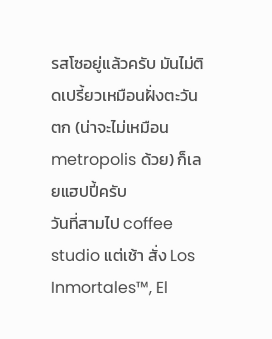รสโซอยู่แล้วครับ มันไม่ติดเปรี้ยวเหมือนฝั่งตะวันตก (น่าจะไม่เหมือน metropolis ด้วย) ก็เลยแฮปปี้ครับ
วันที่สามไป coffee studio แต่เช้า สั่ง Los Inmortales™, El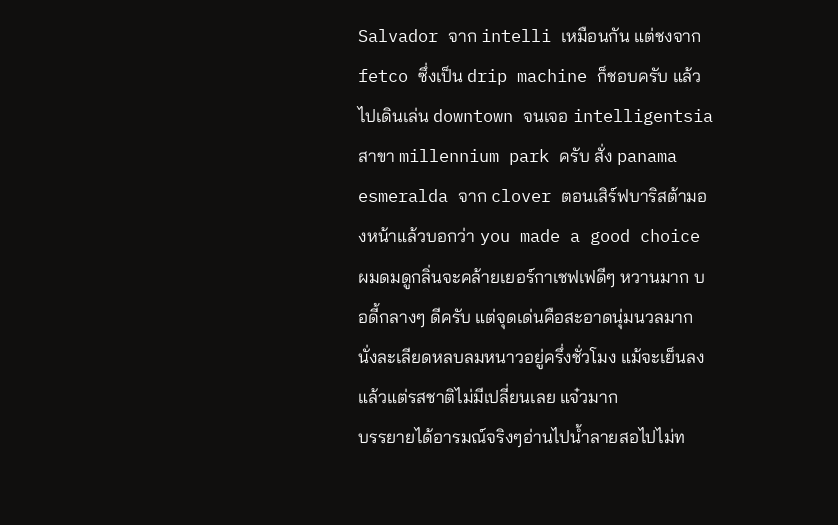Salvador จาก intelli เหมือนกัน แต่ชงจาก fetco ซึ่งเป็น drip machine ก็ชอบครับ แล้วไปเดินเล่น downtown จนเจอ intelligentsia สาขา millennium park ครับ สั่ง panama esmeralda จาก clover ตอนเสิร์ฟบาริสต้ามองหน้าแล้วบอกว่า you made a good choice ผมดมดูกลิ่นจะคล้ายเยอร์กาเชฟเฟดีๆ หวานมาก บอดี้กลางๆ ดีครับ แต่จุดเด่นคือสะอาดนุ่มนวลมาก นั่งละเลียดหลบลมหนาวอยู่ครึ่งชั่วโมง แม้จะเย็นลงแล้วแต่รสชาติไม่มีเปลี่ยนเลย แจ๋วมาก
บรรยายได้อารมณ์จริงๆอ่านไปน้ำลายสอไปไม่ท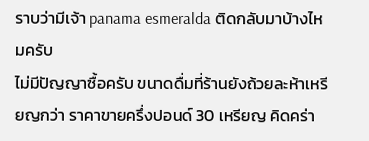ราบว่ามีเจ้า panama esmeralda ติดกลับมาบ้างไหมครับ
ไม่มีปัญญาซื้อครับ ขนาดดื่มที่ร้านยังถ้วยละห้าเหรียญกว่า ราคาขายครึ่งปอนด์ 30 เหรียญ คิดคร่า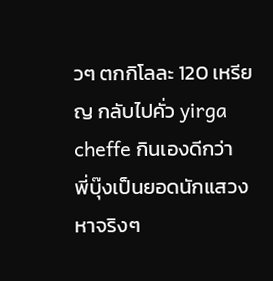วๆ ตกกิโลละ 120 เหรียญ กลับไปคั่ว yirga cheffe กินเองดีกว่า
พี่บุ๊งเป็นยอดนักแสวงหาจริงๆ